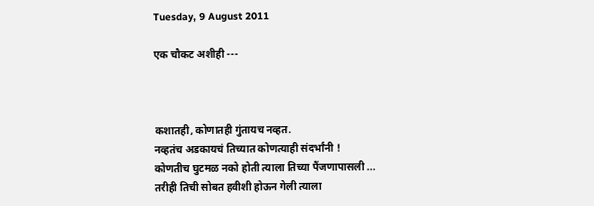Tuesday, 9 August 2011

एक चौकट अशीही ---



कशातही, कोणातही गुंतायच नव्हत.
नव्हतंच अडकायचं तिच्यात कोणत्याही संदर्भांनी !
कोणतीच घुटमळ नको होती त्याला तिच्या पैंजणापासली ...
तरीही तिची सोबत हवीशी होऊन गेली त्याला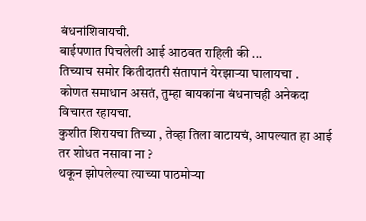बंधनांशिवायची.
बाईपणात पिचलेली आई आठवत राहिली की ...
तिच्याच समोर कितीदातरी संतापानं येरझाऱ्या घालायचा .
कोणत समाधान असतं, तुम्हा बायकांना बंधनाचही अनेकदा विचारत रहायचा.
कुशीत शिरायचा तिच्या , तेव्हा तिला वाटायचं, आपल्यात हा आई तर शोधत नसावा ना ?
थकून झोपलेल्या त्याच्या पाठमोऱ्या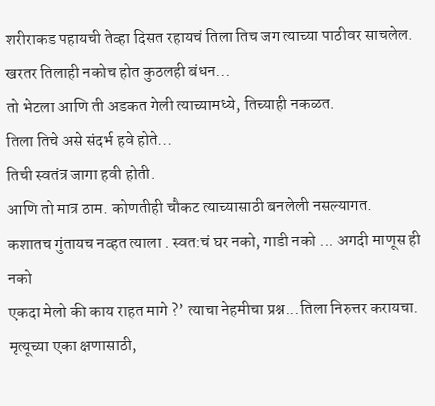शरीराकड पहायची तेव्हा दिसत रहायचं तिला तिच जग त्याच्या पाठीवर साचलेल.
खरतर तिलाही नकोच होत कुठलही बंधन...
तो भेटला आणि ती अडकत गेली त्याच्यामध्ये, तिच्याही नकळत.
तिला तिचे असे संदर्भ हवे होते...
तिची स्वतंत्र जागा हवी होती.
आणि तो मात्र ठाम. कोणतीही चौकट त्याच्यासाठी बनलेली नसल्यागत.
कशातच गुंतायच नव्हत त्याला . स्वत:चं घर नको, गाडी नको ... अगदी माणूस ही नको
एकदा मेलो की काय राहत मागे ?’ त्याचा नेहमीचा प्रश्न...तिला निरुत्तर करायचा.
मृत्यूच्या एका क्षणासाठी,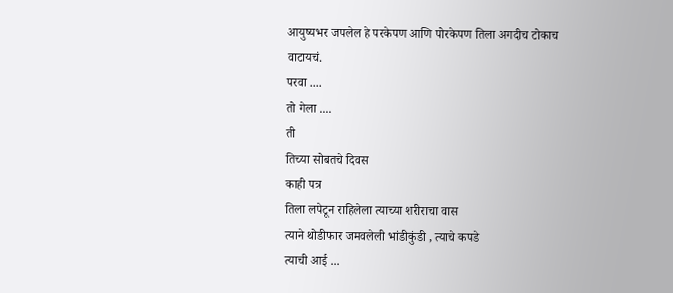आयुष्यभर जपलेल हे परकेपण आणि पोरकेपण तिला अगदीच टोकाच वाटायचं.
परवा ....
तो गेला ....
ती
तिच्या सोबतचे दिवस
काही पत्र
तिला लपेटून राहिलेला त्याच्या शरीराचा वास
त्याने थोडीफार जमवलेली भांडीकुंडी , त्याचे कपडे
त्याची आई ...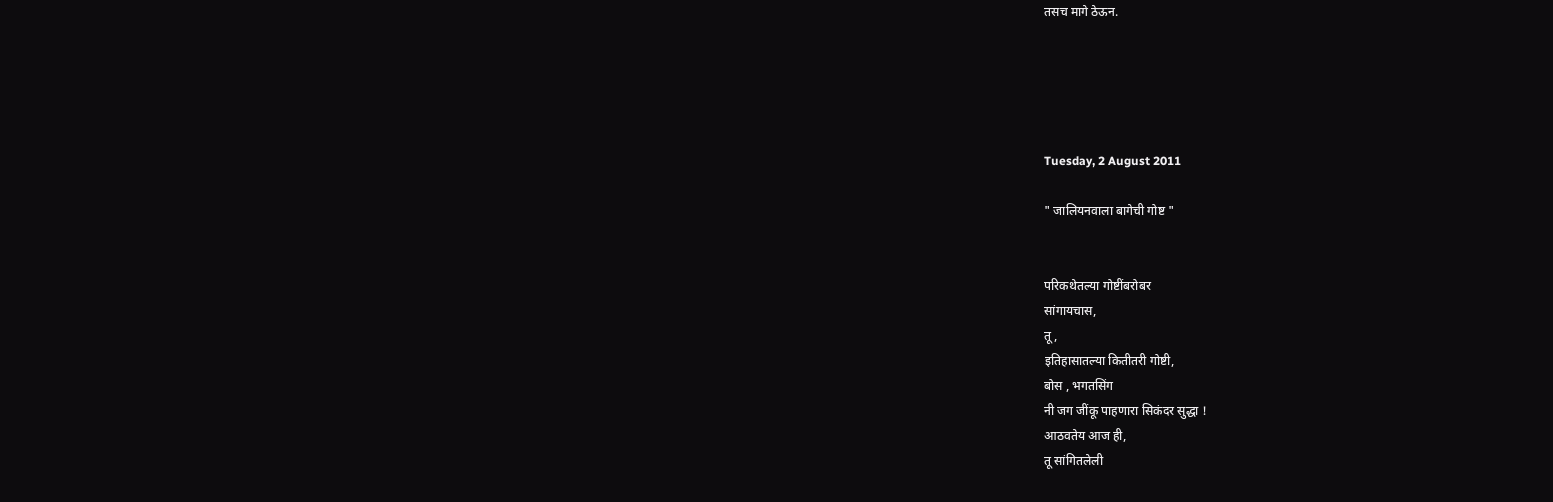तसच मागे ठेऊन.





Tuesday, 2 August 2011

" जालियनवाला बागेची गोष्ट "


परिकथेतल्या गोष्टींबरोबर
सांगायचास,
तू ,
इतिहासातल्या कितीतरी गोष्टी,
बोस , भगतसिंग
नी जग जींकू पाहणारा सिकंदर सुद्धा !
आठवतेय आज ही,
तू सांगितलेली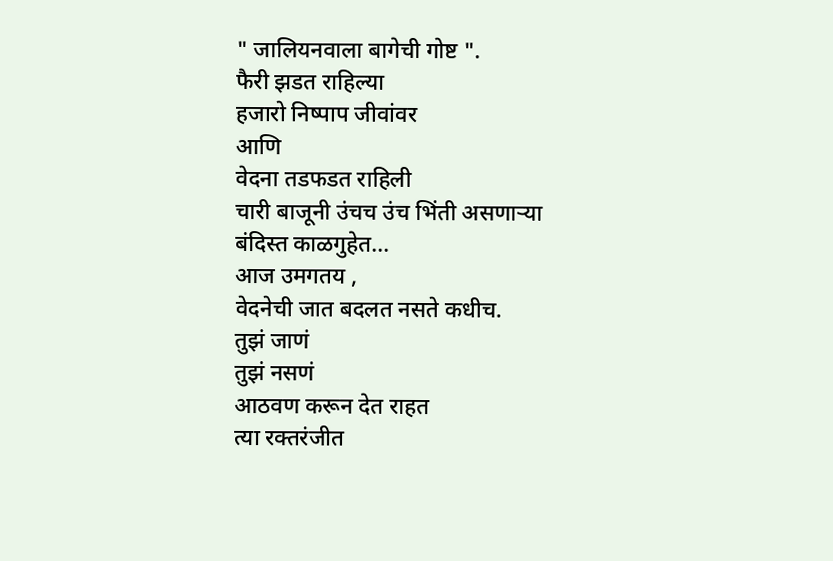" जालियनवाला बागेची गोष्ट ".
फैरी झडत राहिल्या
हजारो निष्पाप जीवांवर
आणि
वेदना तडफडत राहिली
चारी बाजूनी उंचच उंच भिंती असणाऱ्या
बंदिस्त काळगुहेत...
आज उमगतय ,
वेदनेची जात बदलत नसते कधीच.
तुझं जाणं
तुझं नसणं
आठवण करून देत राहत
त्या रक्तरंजीत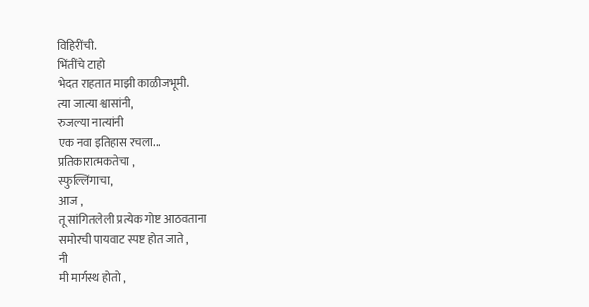विहिरींची.
भिंतींचे टाहो
भेदत राहतात माझी काळीजभूमी.
त्या जात्या श्वासांनी,
रुजल्या नात्यांनी
एक नवा इतिहास रचला...
प्रतिकारात्मकतेचा ,
स्फुल्लिंगाचा,
आज ,
तू सांगितलेली प्रत्येक गोष्ट आठवताना
समोरची पायवाट स्पष्ट होत जाते ,
नी
मी मार्गस्थ होतो ,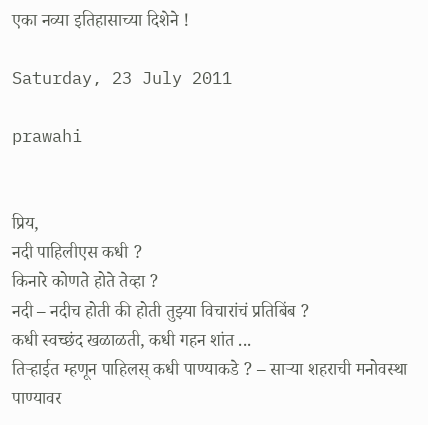एका नव्या इतिहासाच्या दिशेने !

Saturday, 23 July 2011

prawahi


प्रिय,
नदी पाहिलीएस कधी ?
किनारे कोणते होते तेव्हा ?
नदी – नदीच होती की होती तुझ्या विचारांचं प्रतिबिंब ?
कधी स्वच्छंद खळाळती, कधी गहन शांत ...
तिऱ्हाईत म्हणून पाहिलस् कधी पाण्याकडे ? – साऱ्या शहराची मनोवस्था पाण्यावर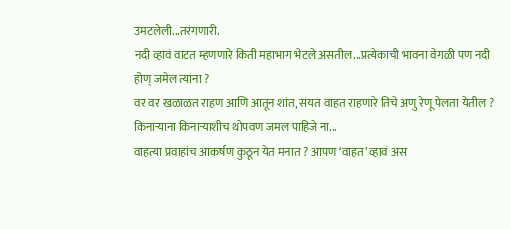उमटलेली...तरंगणारी.
नदी व्हावं वाटत म्हणणारे किती महाभाग भेटले असतील...प्रत्येकाची भावना वेगळी पण नदी होण् जमेल त्यांना ?
वर वर खळाळत राहण आणि आतून शांत, संयत वाहत राहणारे तिचे अणु रेणू पेलता येतील ?
किनाऱ्याना किनाऱ्याशीच थोपवण जमल पाहिजे ना...
वाहत्या प्रवाहांच आकर्षण कुठून येत मनात ? आपण ‘वाहत’ व्हावं अस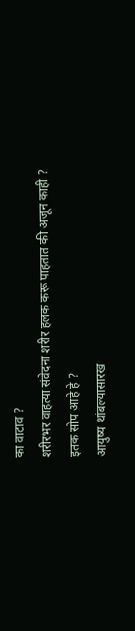का वाटाव ?
शरीरभर वाहत्या संवेदना शरीर हलक करू पाहतात की अजून काही ?
इतक सोप आहे हे ?
आयुष्य थांबल्यासारख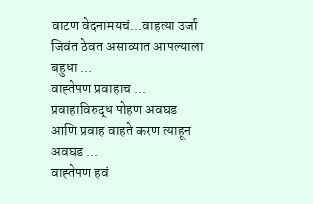वाटण वेदनामयचं...वाहत्या उर्जा जिवंत ठेवत असाव्यात आपल्याला बहुधा ...
वाह्तेपण प्रवाहाच ...
प्रवाहाविरुद्ध पोहण अवघड आणि प्रवाह वाहते करण त्याहून अवघड ...
वाह्तेपण हवं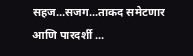सहज...सजग...ताकद समेटणार आणि पारदर्शी ...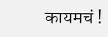कायमचं !